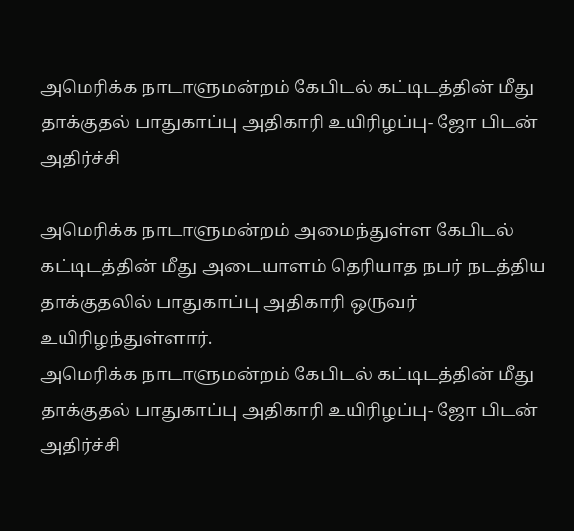அமெரிக்க நாடாளுமன்றம் கேபிடல் கட்டிடத்தின் மீது தாக்குதல் பாதுகாப்பு அதிகாரி உயிரிழப்பு- ஜோ பிடன் அதிர்ச்சி

அமெரிக்க நாடாளுமன்றம் அமைந்துள்ள கேபிடல் கட்டிடத்தின் மீது அடையாளம் தெரியாத நபர் நடத்திய தாக்குதலில் பாதுகாப்பு அதிகாரி ஒருவர் உயிரிழந்துள்ளார்.
அமெரிக்க நாடாளுமன்றம் கேபிடல் கட்டிடத்தின் மீது தாக்குதல் பாதுகாப்பு அதிகாரி உயிரிழப்பு- ஜோ பிடன் அதிர்ச்சி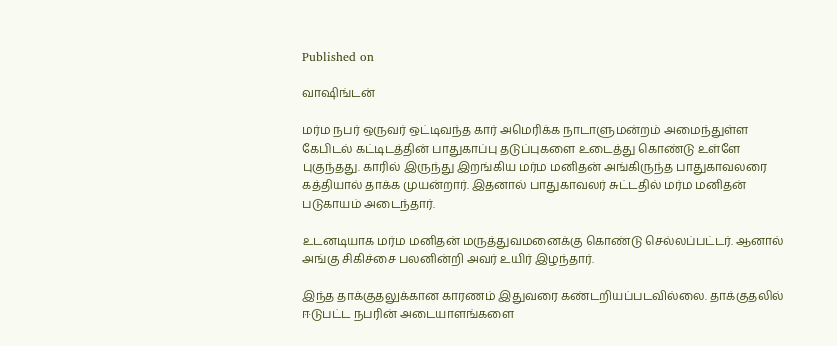Published on

வாஷிங்டன்

மர்ம நபர் ஒருவர் ஒட்டிவந்த கார் அமெரிக்க நாடாளுமன்றம் அமைந்துள்ள கேபிடல் கட்டிடத்தின் பாதுகாப்பு தடுப்புகளை உடைத்து கொண்டு உள்ளே புகுந்தது. காரில் இருந்து இறங்கிய மர்ம மனிதன் அங்கிருந்த பாதுகாவலரை கத்தியால் தாக்க முயன்றார். இதனால் பாதுகாவலர் சுட்டதில் மர்ம மனிதன் படுகாயம் அடைந்தார்.

உடனடியாக மர்ம மனிதன் மருத்துவமனைக்கு கொண்டு செல்லப்பட்டர். ஆனால் அங்கு சிகிச்சை பலனின்றி அவர் உயிர் இழந்தார்.

இந்த தாக்குதலுக்கான காரணம் இதுவரை கண்டறியப்படவில்லை. தாக்குதலில் ஈடுபட்ட நபரின் அடையாளங்களை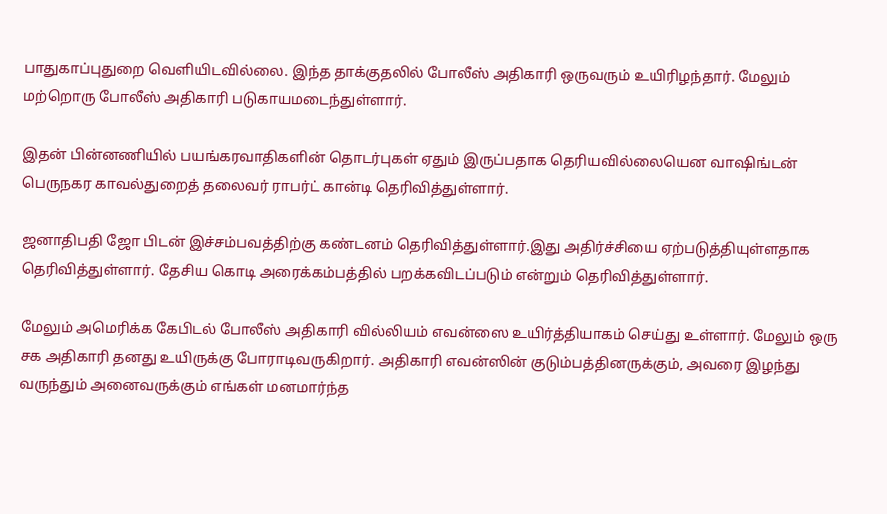பாதுகாப்புதுறை வெளியிடவில்லை. இந்த தாக்குதலில் போலீஸ் அதிகாரி ஒருவரும் உயிரிழந்தார். மேலும் மற்றொரு போலீஸ் அதிகாரி படுகாயமடைந்துள்ளார்.

இதன் பின்னணியில் பயங்கரவாதிகளின் தொடர்புகள் ஏதும் இருப்பதாக தெரியவில்லையென வாஷிங்டன் பெருநகர காவல்துறைத் தலைவர் ராபர்ட் கான்டி தெரிவித்துள்ளார்.

ஜனாதிபதி ஜோ பிடன் இச்சம்பவத்திற்கு கண்டனம் தெரிவித்துள்ளார்.இது அதிர்ச்சியை ஏற்படுத்தியுள்ளதாக தெரிவித்துள்ளார். தேசிய கொடி அரைக்கம்பத்தில் பறக்கவிடப்படும் என்றும் தெரிவித்துள்ளார்.

மேலும் அமெரிக்க கேபிடல் போலீஸ் அதிகாரி வில்லியம் எவன்ஸை உயிர்த்தியாகம் செய்து உள்ளார். மேலும் ஒரு சக அதிகாரி தனது உயிருக்கு போராடிவருகிறார். அதிகாரி எவன்ஸின் குடும்பத்தினருக்கும், அவரை இழந்து வருந்தும் அனைவருக்கும் எங்கள் மனமார்ந்த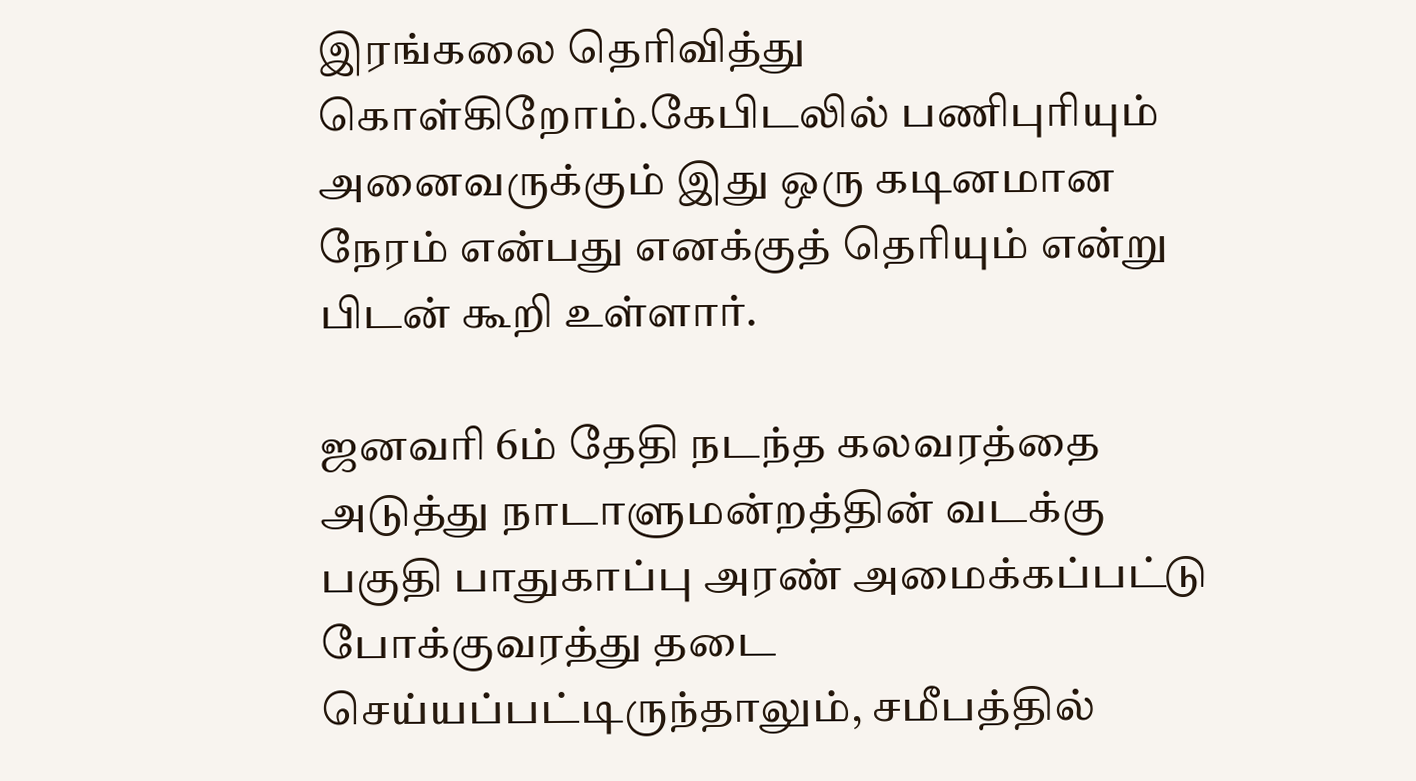இரங்கலை தெரிவித்து கொள்கிறோம்.கேபிடலில் பணிபுரியும் அனைவருக்கும் இது ஒரு கடினமான நேரம் என்பது எனக்குத் தெரியும் என்று பிடன் கூறி உள்ளார்.

ஜனவரி 6ம் தேதி நடந்த கலவரத்தை அடுத்து நாடாளுமன்றத்தின் வடக்கு பகுதி பாதுகாப்பு அரண் அமைக்கப்பட்டு போக்குவரத்து தடை செய்யப்பட்டிருந்தாலும், சமீபத்தில்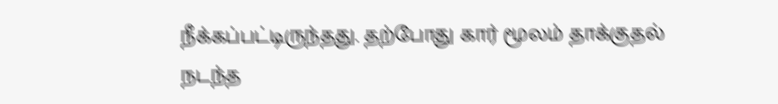நீக்கப்பட்டிருந்தது. தற்போது கார் மூலம் தாக்குதல் நடந்த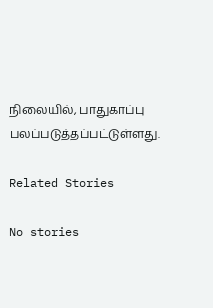நிலையில், பாதுகாப்பு பலப்படுத்தப்பட்டுள்ளது.

Related Stories

No stories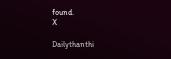found.
X

Dailythanthi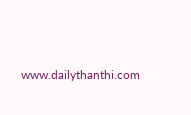www.dailythanthi.com